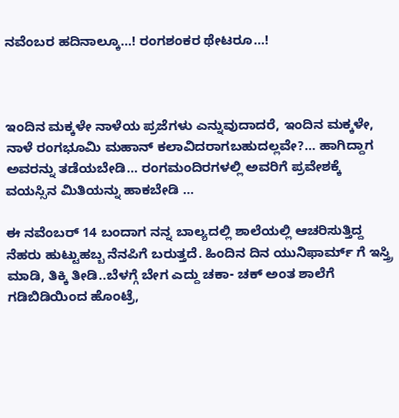ನವೆಂಬರ ಹದಿನಾಲ್ಕೂ…! ರಂಗಶಂಕರ ಥೇಟರೂ…!



ಇಂದಿನ ಮಕ್ಕಳೇ ನಾಳೆಯ ಪ್ರಜೆಗಳು ಎನ್ನುವುದಾದರೆ, ಇಂದಿನ ಮಕ್ಕಳೇ, ನಾಳೆ ರಂಗಭೂಮಿ ಮಹಾನ್ ಕಲಾವಿದರಾಗಬಹುದಲ್ಲವೇ?… ಹಾಗಿದ್ದಾಗ ಅವರನ್ನು ತಡೆಯಬೇಡಿ… ರಂಗಮಂದಿರಗಳಲ್ಲಿ ಅವರಿಗೆ ಪ್ರವೇಶಕ್ಕೆ ವಯಸ್ಸಿನ ಮಿತಿಯನ್ನು ಹಾಕಬೇಡಿ …

ಈ ನವೆಂಬರ್ 14 ಬಂದಾಗ ನನ್ನ ಬಾಲ್ಯದಲ್ಲಿ ಶಾಲೆಯಲ್ಲಿ ಆಚರಿಸುತ್ತಿದ್ದ ನೆಹರು ಹುಟ್ಟುಹಬ್ಬ ನೆನಪಿಗೆ ಬರುತ್ತದೆ. ಹಿಂದಿನ ದಿನ ಯುನಿಫಾರ್ಮ್ ಗೆ ಇಸ್ತ್ರಿ ಮಾಡಿ, ತಿಕ್ಕಿ ತೀಡಿ..ಬೆಳಗ್ಗೆ ಬೇಗ ಎದ್ದು ಚಕಾ- ಚಕ್ ಅಂತ ಶಾಲೆಗೆ ಗಡಿಬಿಡಿಯಿಂದ ಹೊಂಟ್ರೆ,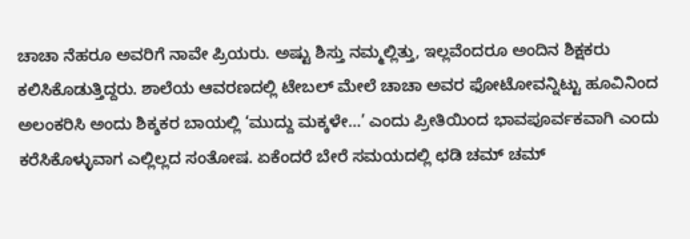ಚಾಚಾ ನೆಹರೂ ಅವರಿಗೆ ನಾವೇ ಪ್ರಿಯರು. ಅಷ್ಟು ಶಿಸ್ತು ನಮ್ಮಲ್ಲಿತ್ತು, ಇಲ್ಲವೆಂದರೂ ಅಂದಿನ ಶಿಕ್ಷಕರು ಕಲಿಸಿಕೊಡುತ್ತಿದ್ದರು. ಶಾಲೆಯ ಆವರಣದಲ್ಲಿ ಟೇಬಲ್ ಮೇಲೆ ಚಾಚಾ ಅವರ ಫೋಟೋವನ್ನಿಟ್ಟು ಹೂವಿನಿಂದ ಅಲಂಕರಿಸಿ ಅಂದು ಶಿಕ್ಶಕರ ಬಾಯಲ್ಲಿ ‘ಮುದ್ದು ಮಕ್ಕಳೇ…’ ಎಂದು ಪ್ರೀತಿಯಿಂದ ಭಾವಪೂರ್ವಕವಾಗಿ ಎಂದು ಕರೆಸಿಕೊಳ್ಳುವಾಗ ಎಲ್ಲಿಲ್ಲದ ಸಂತೋಷ. ಏಕೆಂದರೆ ಬೇರೆ ಸಮಯದಲ್ಲಿ ಛಡಿ ಚಮ್ ಚಮ್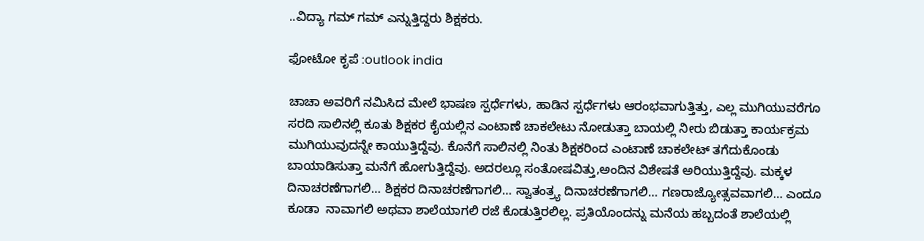..ವಿದ್ಯಾ ಗಮ್ ಗಮ್ ಎನ್ನುತ್ತಿದ್ದರು ಶಿಕ್ಷಕರು.

ಫೋಟೋ ಕೃಪೆ :outlook india

ಚಾಚಾ ಅವರಿಗೆ ನಮಿಸಿದ ಮೇಲೆ ಭಾಷಣ ಸ್ಪರ್ಧೆಗಳು, ಹಾಡಿನ ಸ್ಪರ್ಧೆಗಳು ಆರಂಭವಾಗುತ್ತಿತ್ತು, ಎಲ್ಲ ಮುಗಿಯುವರೆಗೂ ಸರದಿ ಸಾಲಿನಲ್ಲಿ ಕೂತು ಶಿಕ್ಷಕರ ಕೈಯಲ್ಲಿನ ಎಂಟಾಣೆ ಚಾಕಲೇಟು ನೋಡುತ್ತಾ ಬಾಯಲ್ಲಿ ನೀರು ಬಿಡುತ್ತಾ ಕಾರ್ಯಕ್ರಮ ಮುಗಿಯುವುದನ್ನೇ ಕಾಯುತ್ತಿದ್ದೆವು. ಕೊನೆಗೆ ಸಾಲಿನಲ್ಲಿ ನಿಂತು ಶಿಕ್ಷಕರಿಂದ ಎಂಟಾಣೆ ಚಾಕಲೇಟ್ ತಗೆದುಕೊಂಡು ಬಾಯಾಡಿಸುತ್ತಾ ಮನೆಗೆ ಹೋಗುತ್ತಿದ್ದೆವು. ಅದರಲ್ಲೂ ಸಂತೋಷವಿತ್ತು,ಅಂದಿನ ವಿಶೇಷತೆ ಅರಿಯುತ್ತಿದ್ದೆವು. ಮಕ್ಕಳ ದಿನಾಚರಣೆಗಾಗಲಿ… ಶಿಕ್ಷಕರ ದಿನಾಚರಣೆಗಾಗಲಿ… ಸ್ವಾತಂತ್ರ್ಯ ದಿನಾಚರಣೆಗಾಗಲಿ… ಗಣರಾಜ್ಯೋತ್ಸವವಾಗಲಿ… ಎಂದೂ ಕೂಡಾ  ನಾವಾಗಲಿ ಅಥವಾ ಶಾಲೆಯಾಗಲಿ ರಜೆ ಕೊಡುತ್ತಿರಲಿಲ್ಲ. ಪ್ರತಿಯೊಂದನ್ನು ಮನೆಯ ಹಬ್ಬದಂತೆ ಶಾಲೆಯಲ್ಲಿ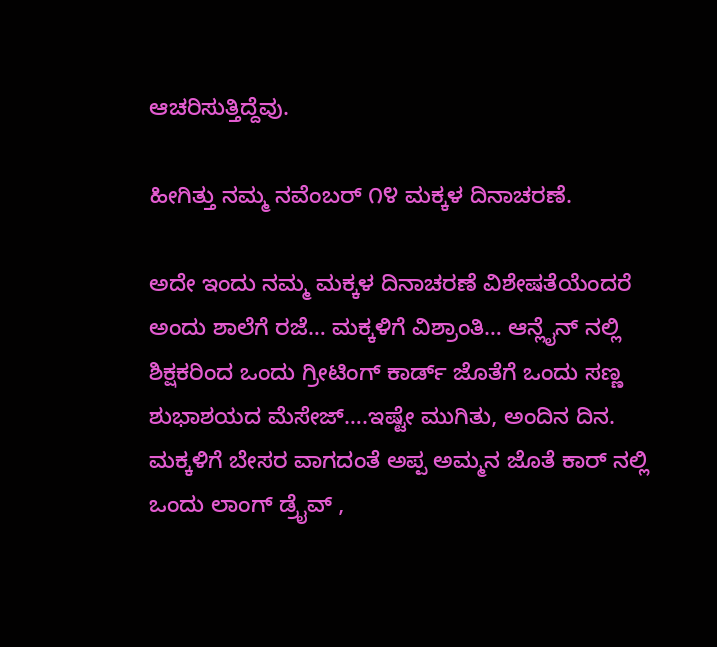ಆಚರಿಸುತ್ತಿದ್ದೆವು.

ಹೀಗಿತ್ತು ನಮ್ಮ ನವೆಂಬರ್ ೧೪ ಮಕ್ಕಳ ದಿನಾಚರಣೆ.

ಅದೇ ಇಂದು ನಮ್ಮ ಮಕ್ಕಳ ದಿನಾಚರಣೆ ವಿಶೇಷತೆಯೆಂದರೆ ಅಂದು ಶಾಲೆಗೆ ರಜೆ… ಮಕ್ಕಳಿಗೆ ವಿಶ್ರಾಂತಿ… ಆನ್ಲೈನ್ ನಲ್ಲಿ ಶಿಕ್ಷಕರಿಂದ ಒಂದು ಗ್ರೀಟಿಂಗ್ ಕಾರ್ಡ್ ಜೊತೆಗೆ ಒಂದು ಸಣ್ಣ ಶುಭಾಶಯದ ಮೆಸೇಜ್….ಇಷ್ಟೇ ಮುಗಿತು, ಅಂದಿನ ದಿನ. ಮಕ್ಕಳಿಗೆ ಬೇಸರ ವಾಗದಂತೆ ಅಪ್ಪ ಅಮ್ಮನ ಜೊತೆ ಕಾರ್ ನಲ್ಲಿ ಒಂದು ಲಾಂಗ್ ಡ್ರೈವ್ ,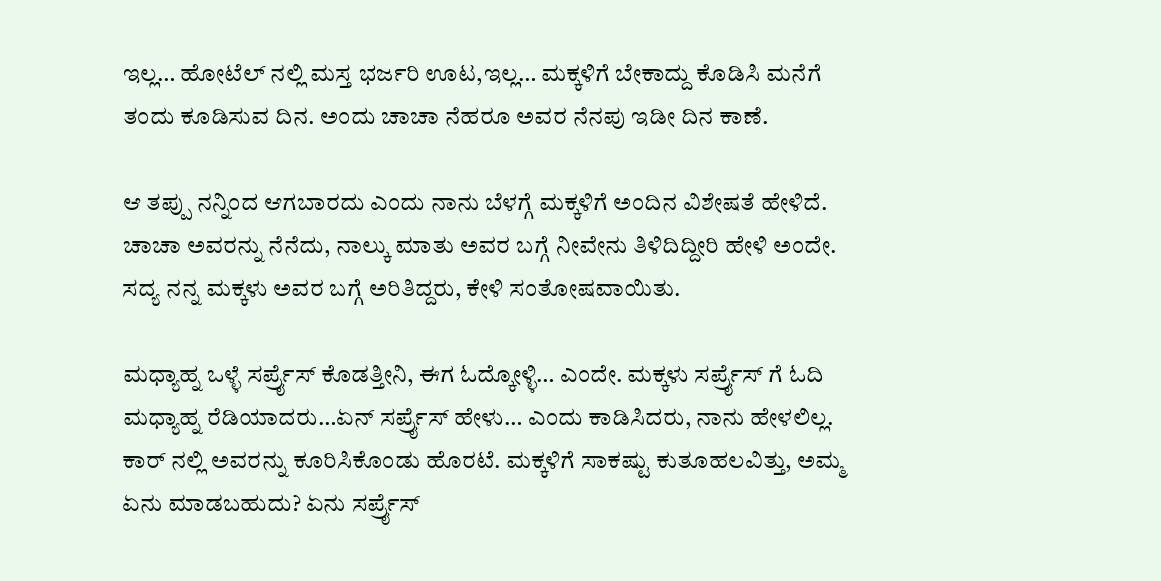ಇಲ್ಲ… ಹೋಟೆಲ್ ನಲ್ಲಿ ಮಸ್ತ ಭರ್ಜರಿ ಊಟ,ಇಲ್ಲ… ಮಕ್ಕಳಿಗೆ ಬೇಕಾದ್ದು ಕೊಡಿಸಿ ಮನೆಗೆ ತಂದು ಕೂಡಿಸುವ ದಿನ. ಅಂದು ಚಾಚಾ ನೆಹರೂ ಅವರ ನೆನಪು ಇಡೀ ದಿನ ಕಾಣೆ.

ಆ ತಪ್ಪು ನನ್ನಿಂದ ಆಗಬಾರದು ಎಂದು ನಾನು ಬೆಳಗ್ಗೆ ಮಕ್ಕಳಿಗೆ ಅಂದಿನ ವಿಶೇಷತೆ ಹೇಳಿದೆ. ಚಾಚಾ ಅವರನ್ನು ನೆನೆದು, ನಾಲ್ಕು ಮಾತು ಅವರ ಬಗ್ಗೆ ನೀವೇನು ತಿಳಿದಿದ್ದೀರಿ ಹೇಳಿ ಅಂದೇ. ಸದ್ಯ ನನ್ನ ಮಕ್ಕಳು ಅವರ ಬಗ್ಗೆ ಅರಿತಿದ್ದರು, ಕೇಳಿ ಸಂತೋಷವಾಯಿತು.

ಮಧ್ಯಾಹ್ನ ಒಳ್ಳೆ ಸರ್ಪ್ರೈಸ್ ಕೊಡತ್ತೀನಿ, ಈಗ ಓದ್ಕೋಳ್ಳಿ… ಎಂದೇ. ಮಕ್ಕಳು ಸರ್ಪ್ರೈಸ್ ಗೆ ಓದಿ ಮಧ್ಯಾಹ್ನ ರೆಡಿಯಾದರು…ಏನ್ ಸರ್ಪ್ರೈಸ್ ಹೇಳು… ಎಂದು ಕಾಡಿಸಿದರು, ನಾನು ಹೇಳಲಿಲ್ಲ. ಕಾರ್ ನಲ್ಲಿ ಅವರನ್ನು ಕೂರಿಸಿಕೊಂಡು ಹೊರಟೆ. ಮಕ್ಕಳಿಗೆ ಸಾಕಷ್ಟು ಕುತೂಹಲವಿತ್ತು, ಅಮ್ಮ ಏನು ಮಾಡಬಹುದು? ಏನು ಸರ್ಪ್ರೈಸ್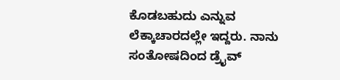ಕೊಡಬಹುದು ಎನ್ನುವ ಲೆಕ್ಕಾಚಾರದಲ್ಲೇ ಇದ್ದರು. ನಾನು ಸಂತೋಷದಿಂದ ಡ್ರೈವ್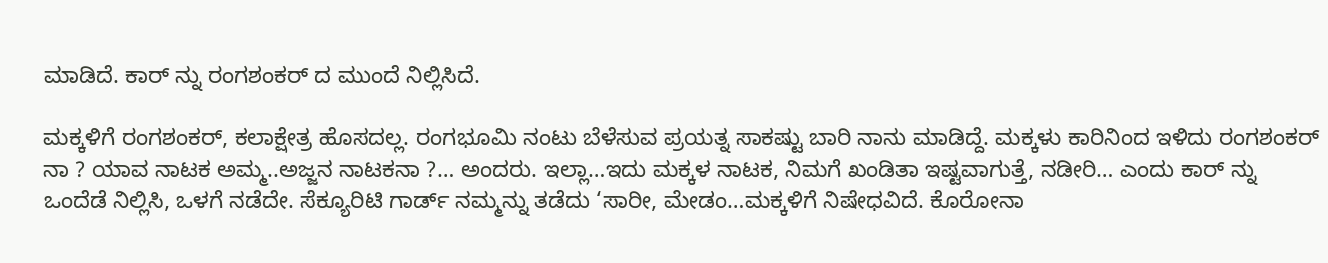ಮಾಡಿದೆ. ಕಾರ್ ನ್ನು ರಂಗಶಂಕರ್ ದ ಮುಂದೆ ನಿಲ್ಲಿಸಿದೆ.

ಮಕ್ಕಳಿಗೆ ರಂಗಶಂಕರ್, ಕಲಾಕ್ಷೇತ್ರ ಹೊಸದಲ್ಲ. ರಂಗಭೂಮಿ ನಂಟು ಬೆಳೆಸುವ ಪ್ರಯತ್ನ ಸಾಕಷ್ಟು ಬಾರಿ ನಾನು ಮಾಡಿದ್ದೆ. ಮಕ್ಕಳು ಕಾರಿನಿಂದ ಇಳಿದು ರಂಗಶಂಕರ್ ನಾ ? ಯಾವ ನಾಟಕ ಅಮ್ಮ..ಅಜ್ಜನ ನಾಟಕನಾ ?… ಅಂದರು. ಇಲ್ಲಾ…ಇದು ಮಕ್ಕಳ ನಾಟಕ, ನಿಮಗೆ ಖಂಡಿತಾ ಇಷ್ಟವಾಗುತ್ತೆ, ನಡೀರಿ… ಎಂದು ಕಾರ್ ನ್ನು ಒಂದೆಡೆ ನಿಲ್ಲಿಸಿ, ಒಳಗೆ ನಡೆದೇ. ಸೆಕ್ಯೂರಿಟಿ ಗಾರ್ಡ್ ನಮ್ಮನ್ನು ತಡೆದು ‘ಸಾರೀ, ಮೇಡಂ…ಮಕ್ಕಳಿಗೆ ನಿಷೇಧವಿದೆ. ಕೊರೋನಾ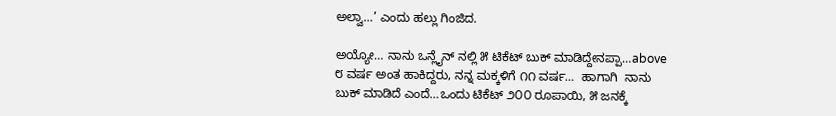ಅಲ್ವಾ…’ ಎಂದು ಹಲ್ಲು ಗಿಂಜಿದ.

ಅಯ್ಯೋ… ನಾನು ಒನ್ಲೈನ್ ನಲ್ಲಿ ೫ ಟಿಕೆಟ್ ಬುಕ್ ಮಾಡಿದ್ದೇನಪ್ಪಾ…above ೮ ವರ್ಷ ಅಂತ ಹಾಕಿದ್ದರು, ನನ್ನ ಮಕ್ಕಳಿಗೆ ೧೧ ವರ್ಷ…  ಹಾಗಾಗಿ  ನಾನು ಬುಕ್ ಮಾಡಿದೆ ಎಂದೆ…ಒಂದು ಟಿಕೆಟ್ ೨೦೦ ರೂಪಾಯಿ, ೫ ಜನಕ್ಕೆ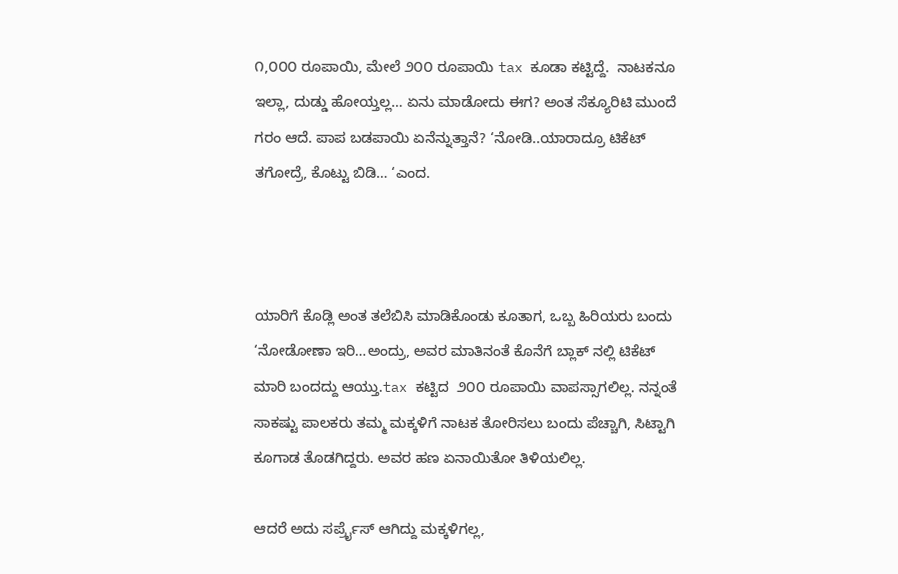೧,೦೦೦ ರೂಪಾಯಿ, ಮೇಲೆ ೨೦೦ ರೂಪಾಯಿ tax ಕೂಡಾ ಕಟ್ಟಿದ್ದೆ.  ನಾಟಕನೂ ಇಲ್ಲಾ, ದುಡ್ಡು ಹೋಯ್ತಲ್ಲ… ಏನು ಮಾಡೋದು ಈಗ? ಅಂತ ಸೆಕ್ಯೂರಿಟಿ ಮುಂದೆ ಗರಂ ಆದೆ. ಪಾಪ ಬಡಪಾಯಿ ಏನೆನ್ನುತ್ತಾನೆ? ‘ನೋಡಿ..ಯಾರಾದ್ರೂ ಟಿಕೆಟ್ ತಗೋದ್ರೆ, ಕೊಟ್ಟು ಬಿಡಿ… ‘ಎಂದ.



ಯಾರಿಗೆ ಕೊಡ್ಲಿ ಅಂತ ತಲೆಬಿಸಿ ಮಾಡಿಕೊಂಡು ಕೂತಾಗ, ಒಬ್ಬ ಹಿರಿಯರು ಬಂದು ‘ನೋಡೋಣಾ ಇರಿ…ಅಂದ್ರು, ಅವರ ಮಾತಿನಂತೆ ಕೊನೆಗೆ ಬ್ಲಾಕ್ ನಲ್ಲಿ ಟಿಕೆಟ್ ಮಾರಿ ಬಂದದ್ದು ಆಯ್ತು.tax ಕಟ್ಟಿದ  ೨೦೦ ರೂಪಾಯಿ ವಾಪಸ್ಸಾಗಲಿಲ್ಲ. ನನ್ನಂತೆ ಸಾಕಷ್ಟು ಪಾಲಕರು ತಮ್ಮ ಮಕ್ಕಳಿಗೆ ನಾಟಕ ತೋರಿಸಲು ಬಂದು ಪೆಚ್ಚಾಗಿ, ಸಿಟ್ಟಾಗಿ ಕೂಗಾಡ ತೊಡಗಿದ್ದರು. ಅವರ ಹಣ ಏನಾಯಿತೋ ತಿಳಿಯಲಿಲ್ಲ.

ಆದರೆ ಅದು ಸರ್ಪ್ರೈಸ್ ಆಗಿದ್ದು ಮಕ್ಕಳಿಗಲ್ಲ,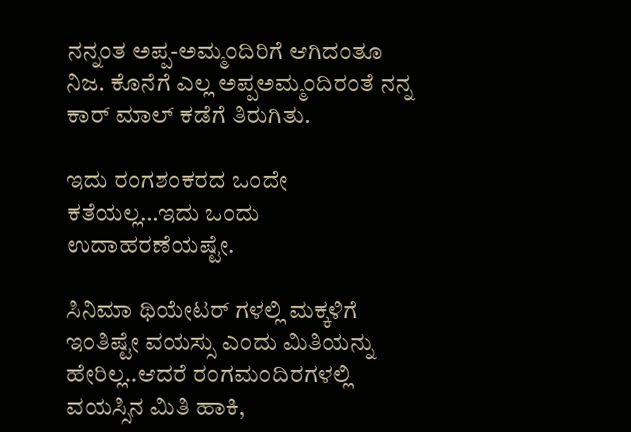ನನ್ನಂತ ಅಪ್ಪ-ಅಮ್ಮಂದಿರಿಗೆ ಆಗಿದಂತೂ ನಿಜ. ಕೊನೆಗೆ ಎಲ್ಲ ಅಪ್ಪಅಮ್ಮಂದಿರಂತೆ ನನ್ನ ಕಾರ್ ಮಾಲ್ ಕಡೆಗೆ ತಿರುಗಿತು.

ಇದು ರಂಗಶಂಕರದ ಒಂದೇ ಕತೆಯಲ್ಲ…ಇದು ಒಂದು ಉದಾಹರಣೆಯಷ್ಟೇ.

ಸಿನಿಮಾ ಥಿಯೇಟರ್ ಗಳಲ್ಲಿ ಮಕ್ಕಳಿಗೆ ಇಂತಿಷ್ಟೇ ವಯಸ್ಸು ಎಂದು ಮಿತಿಯನ್ನು ಹೇರಿಲ್ಲ..ಆದರೆ ರಂಗಮಂದಿರಗಳಲ್ಲಿ ವಯಸ್ಸಿನ ಮಿತಿ ಹಾಕಿ,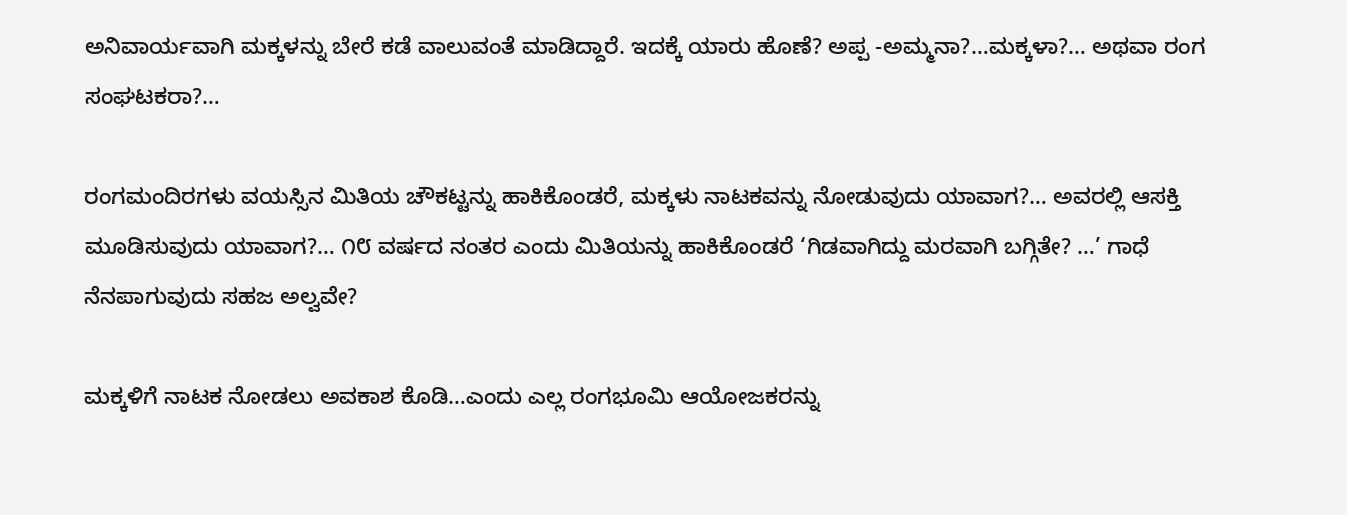ಅನಿವಾರ್ಯವಾಗಿ ಮಕ್ಕಳನ್ನು ಬೇರೆ ಕಡೆ ವಾಲುವಂತೆ ಮಾಡಿದ್ದಾರೆ. ಇದಕ್ಕೆ ಯಾರು ಹೊಣೆ? ಅಪ್ಪ -ಅಮ್ಮನಾ?…ಮಕ್ಕಳಾ?… ಅಥವಾ ರಂಗ ಸಂಘಟಕರಾ?…

ರಂಗಮಂದಿರಗಳು ವಯಸ್ಸಿನ ಮಿತಿಯ ಚೌಕಟ್ಟನ್ನು ಹಾಕಿಕೊಂಡರೆ, ಮಕ್ಕಳು ನಾಟಕವನ್ನು ನೋಡುವುದು ಯಾವಾಗ?… ಅವರಲ್ಲಿ ಆಸಕ್ತಿ ಮೂಡಿಸುವುದು ಯಾವಾಗ?… ೧೮ ವರ್ಷದ ನಂತರ ಎಂದು ಮಿತಿಯನ್ನು ಹಾಕಿಕೊಂಡರೆ ‘ಗಿಡವಾಗಿದ್ದು ಮರವಾಗಿ ಬಗ್ಗಿತೇ? …’ ಗಾಧೆ ನೆನಪಾಗುವುದು ಸಹಜ ಅಲ್ವವೇ?

ಮಕ್ಕಳಿಗೆ ನಾಟಕ ನೋಡಲು ಅವಕಾಶ ಕೊಡಿ…ಎಂದು ಎಲ್ಲ ರಂಗಭೂಮಿ ಆಯೋಜಕರನ್ನು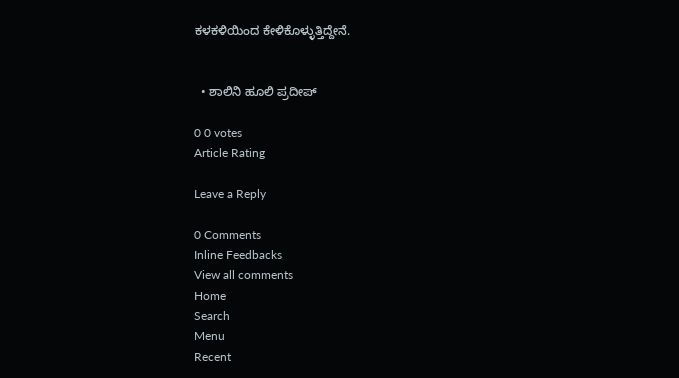ಕಳಕಳಿಯಿಂದ ಕೇಳಿಕೊಳ್ಳುತ್ತಿದ್ದೇನೆ.


  • ಶಾಲಿನಿ ಹೂಲಿ ಪ್ರದೀಪ್

0 0 votes
Article Rating

Leave a Reply

0 Comments
Inline Feedbacks
View all comments
Home
Search
Menu
Recent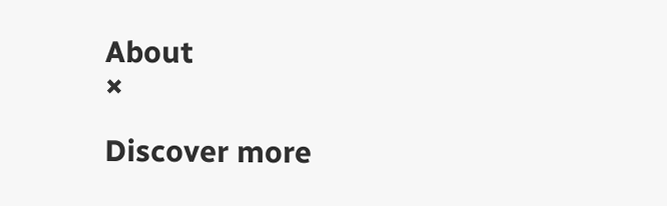About
×

Discover more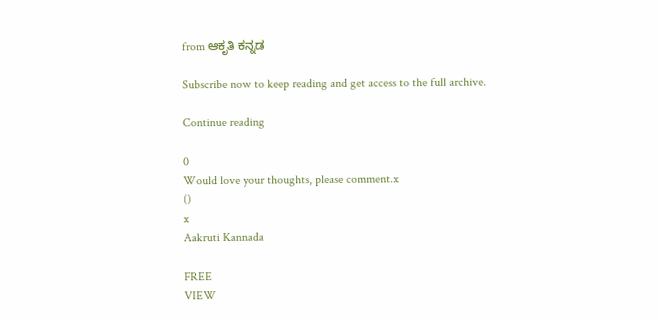from ಆಕೃತಿ ಕನ್ನಡ

Subscribe now to keep reading and get access to the full archive.

Continue reading

0
Would love your thoughts, please comment.x
()
x
Aakruti Kannada

FREE
VIEW